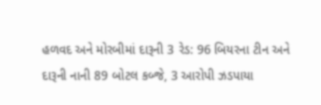હળવદ અને મોરબીમાં દારૂની 3 રેડ: 96 બિયરના ટીન અને દારૂની નાની 89 બોટલ કબ્જે, 3 આરોપી ઝડપાયા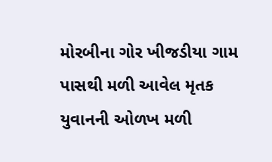મોરબીના ગોર ખીજડીયા ગામ પાસથી મળી આવેલ મૃતક યુવાનની ઓળખ મળી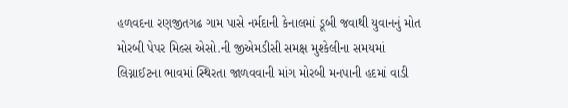હળવદના રણજીતગઢ ગામ પાસે નર્મદાની કેનાલમાં ડૂબી જવાથી યુવાનનું મોત મોરબી પેપર મિલ્સ એસો.ની જીએમડીસી સમક્ષ મુશ્કેલીના સમયમાં લિગ્નાઈટના ભાવમાં સ્થિરતા જાળવવાની માંગ મોરબી મનપાની હદમાં વાડી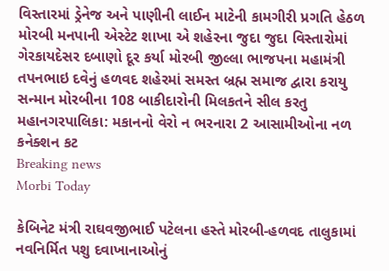વિસ્તારમાં ડ્રેનેજ અને પાણીની લાઈન માટેની કામગીરી પ્રગતિ હેઠળ મોરબી મનપાની એસ્ટેટ શાખા એ શહેરના જુદા જુદા વિસ્તારોમાં ગેરકાયદેસર દબાણો દૂર કર્યા મોરબી જીલ્લા ભાજપના મહામંત્રી તપનભાઇ દવેનું હળવદ શહેરમાં સમસ્ત બ્રહ્મ સમાજ દ્વારા કરાયુ સન્માન મોરબીના 108 બાકીદારોની મિલકતને સીલ કરતુ મહાનગરપાલિકા: મકાનનો વેરો ન ભરનારા 2 આસામીઓના નળ કનેક્શન કટ
Breaking news
Morbi Today

કેબિનેટ મંત્રી રાઘવજીભાઈ પટેલના હસ્તે મોરબી-હળવદ તાલુકામાં નવનિર્મિત પશુ દવાખાનાઓનું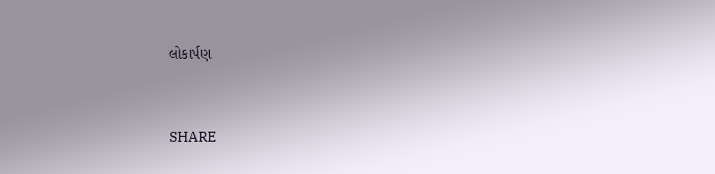લોકાર્પણ


SHARE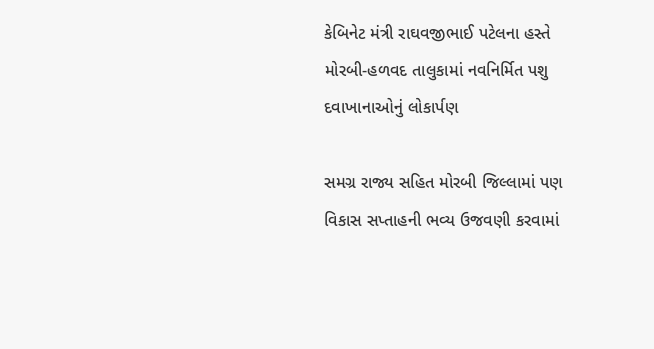કેબિનેટ મંત્રી રાઘવજીભાઈ પટેલના હસ્તે મોરબી-હળવદ તાલુકામાં નવનિર્મિત પશુ દવાખાનાઓનું લોકાર્પણ

સમગ્ર રાજ્ય સહિત મોરબી જિલ્લામાં પણ વિકાસ સપ્તાહની ભવ્ય ઉજવણી કરવામાં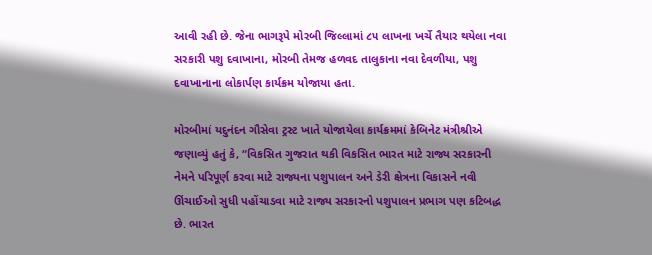આવી રહી છે. જેના ભાગરૂપે મોરબી જિલ્લામાં ૮૫ લાખના ખર્ચે તૈયાર થયેલા નવા સરકારી પશુ દવાખાના, મોરબી તેમજ હળવદ તાલુકાના નવા દેવળીયા, પશુ દવાખાનાના લોકાર્પણ કાર્યક્રમ યોજાયા હતા.

મોરબીમાં યદુનંદન ગૌસેવા ટ્રસ્ટ ખાતે યોજાયેલા કાર્યક્રમમાં કેબિનેટ મંત્રીશ્રીએ જણાવ્યું હતું કે, “વિકસિત ગુજરાત થકી વિકસિત ભારત માટે રાજ્ય સરકારની નેમને પરિપૂર્ણ કરવા માટે રાજ્યના પશુપાલન અને ડેરી ક્ષેત્રના વિકાસને નવી ઊંચાઈઓ સુધી પહોંચાડવા માટે રાજ્ય સરકારનો પશુપાલન પ્રભાગ પણ કટિબદ્ધ છે. ભારત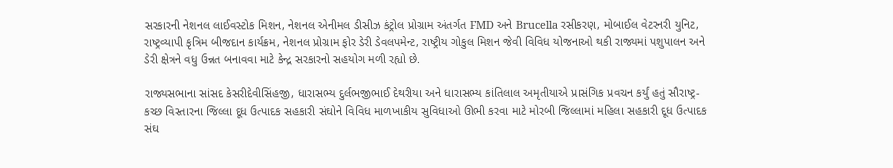સરકારની નેશનલ લાઈવસ્ટોક મિશન, નેશનલ એનીમલ ડીસીઝ કંટ્રોલ પ્રોગ્રામ અંતર્ગત FMD અને Brucella રસીકરણ, મોબાઈલ વેટરનરી યુનિટ, રાષ્ટ્રવ્યાપી કૃત્રિમ બીજદાન કાર્યક્રમ, નેશનલ પ્રોગ્રામ ફોર ડેરી ડેવલપમેન્ટ, રાષ્ટ્રીય ગોકુલ મિશન જેવી વિવિધ યોજનાઓ થકી રાજ્યમાં પશુપાલન અને ડેરી ક્ષેત્રને વધુ ઉન્નત બનાવવા માટે કેન્દ્ર સરકારનો સહયોગ મળી રહ્યો છે.

રાજ્યસભાના સાંસદ કેસરીદેવીસિંહજી, ધારાસભ્ય દુર્લભજીભાઈ દેથરીયા અને ધારાસભ્ય કાંતિલાલ અમૃતીયાએ પ્રાસંગિક પ્રવચન કર્યું હતું સૌરાષ્ટ્ર- કચ્છ વિસ્તારના જિલ્લા દૂધ ઉત્પાદક સહકારી સંઘોને વિવિધ માળખાકીય સુવિધાઓ ઊભી કરવા માટે મોરબી જિલ્લામાં મહિલા સહકારી દૂધ ઉત્પાદક સંઘ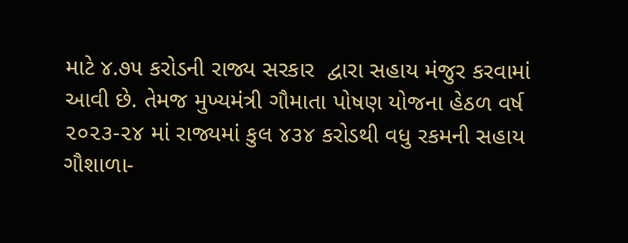માટે ૪.૭૫ કરોડની રાજ્ય સરકાર  દ્વારા સહાય મંજુર કરવામાં આવી છે. તેમજ મુખ્યમંત્રી ગૌમાતા પોષણ યોજના હેઠળ વર્ષ ૨૦૨૩-૨૪ માં રાજ્યમાં કુલ ૪૩૪ કરોડથી વધુ રકમની સહાય ગૌશાળા-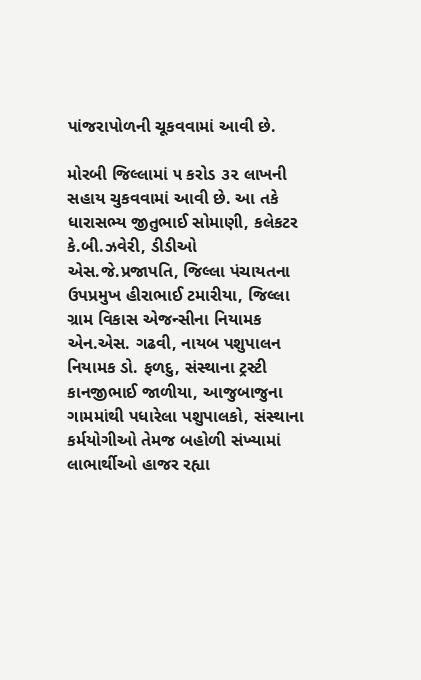પાંજરાપોળની ચૂકવવામાં આવી છે.

મોરબી જિલ્લામાં ૫ કરોડ ૩૨ લાખની સહાય ચુકવવામાં આવી છે. આ તકે ધારાસભ્ય જીતુભાઈ સોમાણી, કલેકટર કે.બી.ઝવેરી, ડીડીઓ એસ.જે.પ્રજાપતિ, જિલ્લા પંચાયતના ઉપપ્રમુખ હીરાભાઈ ટમારીયા, જિલ્લા ગ્રામ વિકાસ એજન્સીના નિયામક એન.એસ. ગઢવી, નાયબ પશુપાલન નિયામક ડો. ફળદુ, સંસ્થાના ટ્રસ્ટી કાનજીભાઈ જાળીયા, આજુબાજુના ગામમાંથી પધારેલા પશુપાલકો, સંસ્થાના કર્મયોગીઓ તેમજ બહોળી સંખ્યામાં લાભાર્થીઓ હાજર રહ્યા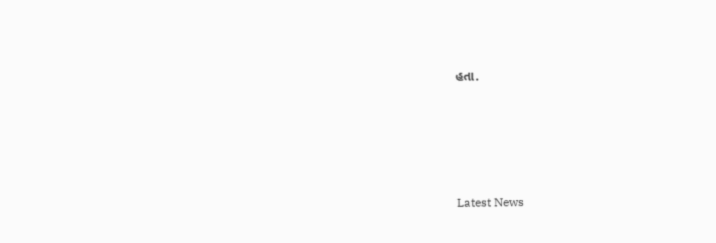હતા.






Latest News